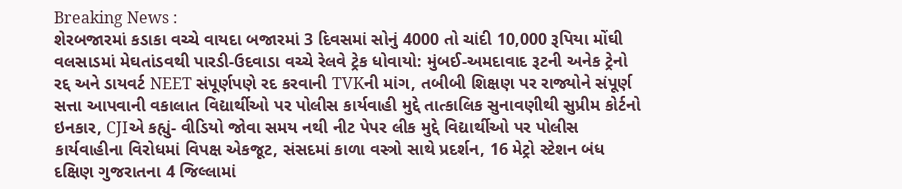Breaking News :
શેરબજારમાં કડાકા વચ્ચે વાયદા બજારમાં 3 દિવસમાં સોનું 4000 તો ચાંદી 10,000 રૂપિયા મોંઘી વલસાડમાં મેઘતાંડવથી પારડી-ઉદવાડા વચ્ચે રેલવે ટ્રેક ધોવાયો: મુંબઈ-અમદાવાદ રૂટની અનેક ટ્રેનો રદ્દ અને ડાયવર્ટ NEET સંપૂર્ણપણે રદ કરવાની TVKની માંગ, તબીબી શિક્ષણ પર રાજ્યોને સંપૂર્ણ સત્તા આપવાની વકાલાત વિદ્યાર્થીઓ પર પોલીસ કાર્યવાહી મુદ્દે તાત્કાલિક સુનાવણીથી સુપ્રીમ કોર્ટનો ઇનકાર, CJIએ કહ્યું- વીડિયો જોવા સમય નથી નીટ પેપર લીક મુદ્દે વિદ્યાર્થીઓ પર પોલીસ કાર્યવાહીના વિરોધમાં વિપક્ષ એકજૂટ, સંસદમાં કાળા વસ્ત્રો સાથે પ્રદર્શન, 16 મેટ્રો સ્ટેશન બંધ દક્ષિણ ગુજરાતના 4 જિલ્લામાં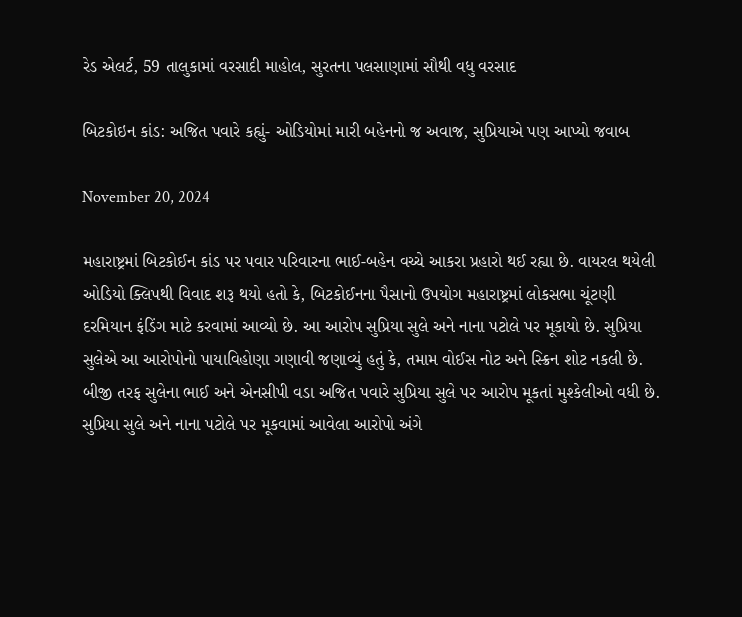રેડ એલર્ટ, 59 તાલુકામાં વરસાદી માહોલ, સુરતના પલસાણામાં સૌથી વધુ વરસાદ

બિટકોઇન કાંડ: અજિત પવારે કહ્યું- ઓડિયોમાં મારી બહેનનો જ અવાજ, સુપ્રિયાએ પણ આપ્યો જવાબ

November 20, 2024

મહારાષ્ટ્રમાં બિટકોઈન કાંડ પર પવાર પરિવારના ભાઈ-બહેન વચ્ચે આકરા પ્રહારો થઈ રહ્યા છે. વાયરલ થયેલી ઓડિયો ક્લિપથી વિવાદ શરૂ થયો હતો કે, બિટકોઈનના પૈસાનો ઉપયોગ મહારાષ્ટ્રમાં લોકસભા ચૂંટણી દરમિયાન ફંડિંગ માટે કરવામાં આવ્યો છે. આ આરોપ સુપ્રિયા સુલે અને નાના પટોલે પર મૂકાયો છે. સુપ્રિયા સુલેએ આ આરોપોનો પાયાવિહોણા ગણાવી જણાવ્યું હતું કે, તમામ વોઈસ નોટ અને સ્ક્રિન શોટ નકલી છે. બીજી તરફ સુલેના ભાઈ અને એનસીપી વડા અજિત પવારે સુપ્રિયા સુલે પર આરોપ મૂકતાં મુશ્કેલીઓ વધી છે. સુપ્રિયા સુલે અને નાના પટોલે પર મૂકવામાં આવેલા આરોપો અંગે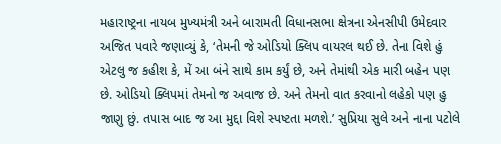મહારાષ્ટ્રના નાયબ મુખ્યમંત્રી અને બારામતી વિધાનસભા ક્ષેત્રના એનસીપી ઉમેદવાર અજિત પવારે જણાવ્યું કે, ‘તેમની જે ઓડિયો ક્લિપ વાયરલ થઈ છે. તેના વિશે હું એટલુ જ કહીશ કે, મેં આ બંને સાથે કામ કર્યું છે, અને તેમાંથી એક મારી બહેન પણ છે. ઓડિયો ક્લિપમાં તેમનો જ અવાજ છે. અને તેમનો વાત કરવાનો લહેકો પણ હુ જાણુ છું. તપાસ બાદ જ આ મુદ્દા વિશે સ્પષ્ટતા મળશે.’ સુપ્રિયા સુલે અને નાના પટોલે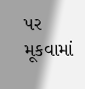પર મૂકવામાં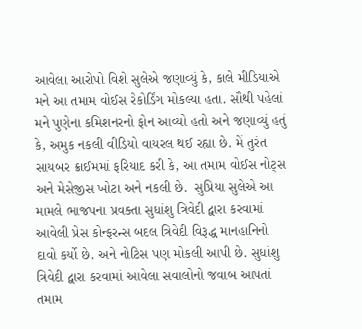આવેલા આરોપો વિશે સુલેએ જણાવ્યું કે, કાલે મીડિયાએ મને આ તમામ વોઈસ રેકોર્ડિંગ મોકલ્યા હતા. સૌથી પહેલાં મને પુણેના કમિશનરનો ફોન આવ્યો હતો અને જણાવ્યું હતું કે, અમુક નકલી વીડિયો વાયરલ થઈ રહ્યા છે. મેં તુરંત સાયબર ક્રાઈમમાં ફરિયાદ કરી કે, આ તમામ વોઈસ નોટ્સ અને મેસેજીસ ખોટા અને નકલી છે.  સુપ્રિયા સુલેએ આ મામલે ભાજપના પ્રવક્તા સુધાંશુ ત્રિવેદી દ્વારા કરવામાં આવેલી પ્રેસ કોન્ફરન્સ બદલ ત્રિવેદી વિરૂદ્ધ માનહાનિનો દાવો કર્યો છે. અને નોટિસ પણ મોકલી આપી છે. સુધાંશુ ત્રિવેદી દ્વારા કરવામાં આવેલા સવાલોનો જવાબ આપતાં તમામ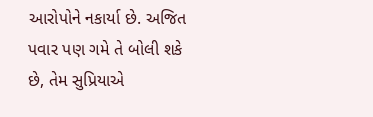આરોપોને નકાર્યા છે. અજિત પવાર પણ ગમે તે બોલી શકે છે, તેમ સુપ્રિયાએ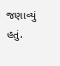જણાવ્યું હતું.